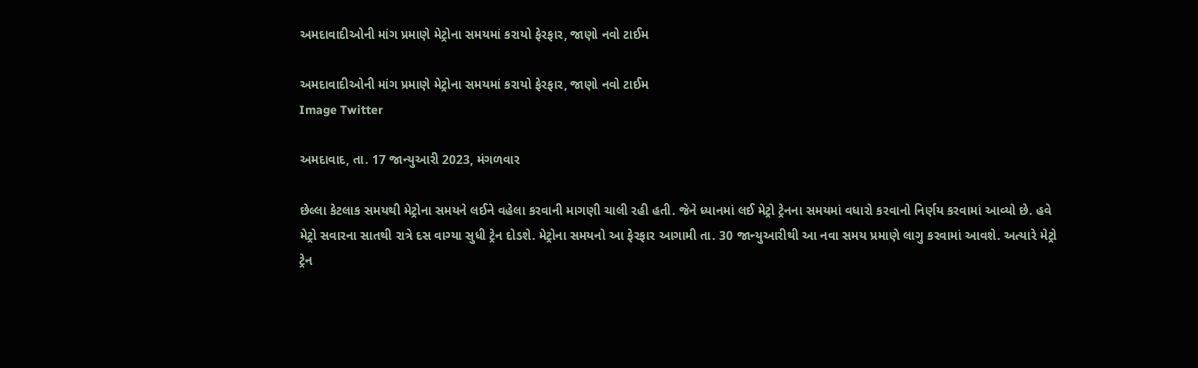અમદાવાદીઓની માંગ પ્રમાણે મેટ્રોના સમયમાં કરાયો ફેરફાર, જાણો નવો ટાઈમ

અમદાવાદીઓની માંગ પ્રમાણે મેટ્રોના સમયમાં કરાયો ફેરફાર, જાણો નવો ટાઈમ
Image Twitter

અમદાવાદ, તા. 17 જાન્યુઆરી 2023, મંગળવાર

છેલ્લા કેટલાક સમયથી મેટ્રોના સમયને લઈને વહેલા કરવાની માગણી ચાલી રહી હતી. જેને ધ્યાનમાં લઈ મેટ્રો ટ્રેનના સમયમાં વધારો કરવાનો નિર્ણય કરવામાં આવ્યો છે. હવે મેટ્રો સવારના સાતથી રાત્રે દસ વાગ્યા સુધી ટ્રેન દોડશે. મેટ્રોના સમયનો આ ફેરફાર આગામી તા. 30 જાન્યુઆરીથી આ નવા સમય પ્રમાણે લાગુ કરવામાં આવશે. અત્યારે મેટ્રો ટ્રેન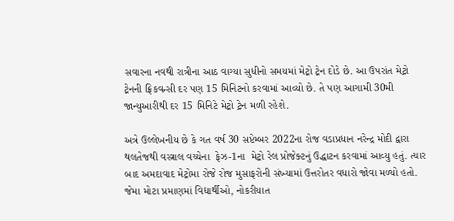સવારના નવથી રાત્રીના આઠ વાગ્યા સુધીનો સમયમાં મેટ્રો ટ્રેન દોડે છે. આ ઉપરાંત મેટ્રો ટ્રેનની ફ્રિકવન્સી દર પણ 15 મિનિટનો કરવામાં આવ્યો છે. તે પણ આગામી 30મી જાન્યુઆરીથી દર 15 મિનિટે મેટ્રો ટ્રેન મળી રહેશે.

અત્રે ઉલ્લેખનીય છે કે ગત વર્ષ 30 સપ્ટેમ્બર 2022ના રોજ વડાપ્રધાન નરેન્દ્ર મોદી દ્વારા થલતેજથી વસ્ત્રાલ વચ્ચેના  ફેઝ-1ના  મેટ્રો રેલ પ્રોજેક્ટનું ઉદ્ધાટન કરવામાં આવ્યુ હતું. ત્યાર બાદ અમદાવાદ મેટ્રોમા રોજે રોજ મુસાફરોની સંખ્યામાં ઉત્તરોતર વધારો જોવા મળ્યો હતો. જેમા મોટા પ્રમાણમાં વિદ્યાર્થીઓ, નોકરીયાત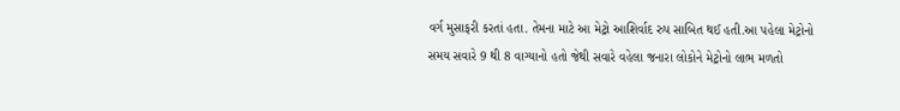વર્ગ મુસાફરી કરતાં હતા. તેમના માટે આ મેટ્રો આશિર્વાદ રુપ સાબિત થઈ હતી.આ પહેલા મેટ્રોનો સમય સવારે 9 થી 8 વાગ્યાનો હતો જેથી સવારે વહેલા જનારા લોકોને મેટ્રોનો લાભ મળતો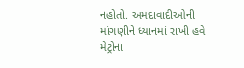નહોતો. અમદાવાદીઓની માંગણીને ધ્યાનમાં રાખી હવે મેટ્રોના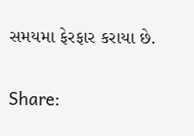સમયમા ફેરફાર કરાયા છે.

Share: